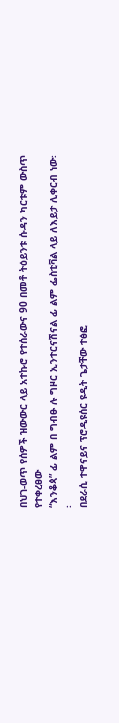በህገ-ወጥ የሰዎች ዝውውር ላይ አተኩሮ የተሰራውና 90 በመቶ ትዕይንቱ ሱዳን ካርቱም ውስጥ የተቀረፀው
“እንቆጳ” ፊ ልም በ ግብፁ ሉ ግዞር ኢንተርናሽናል ፊ ልም ፌስቲቫል ላይ ለእይታ ሊቀርብ ነው፡፡
በደራሲ ተዋናይና ፕሮዲዩሰር ዩዲት ጌታቸው ተፅፎ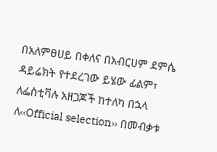በአለምፀሀይ በቀለና በአብርሀም ደምሴ ዳይሬክት የተደረገው ይሄው ፊልም፣ ለፌስቲቫሉ አዘጋጆች ከተለካ በኋላ ለ‹‹Official selection›› በመብቃቱ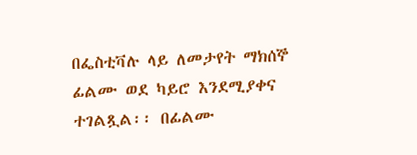በፌስቲቫሉ ላይ ለመታየት ማክሰኞ ፊልሙ ወደ ካይሮ እንደሚያቀና ተገልጿል፡፡ በፊልሙ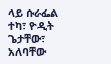ላይ ሱራፌል ተካ፣ ዮዲት ጌታቸው፣ አለባቸው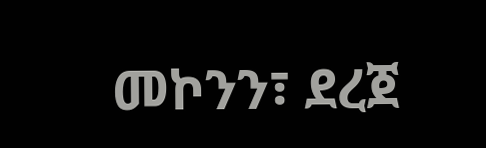መኮንን፣ ደረጀ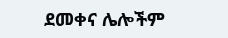ደመቀና ሌሎችም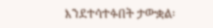እንደተሳተፉበት ታውቋል፡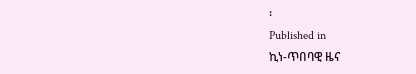፡
Published in
ኪነ-ጥበባዊ ዜና